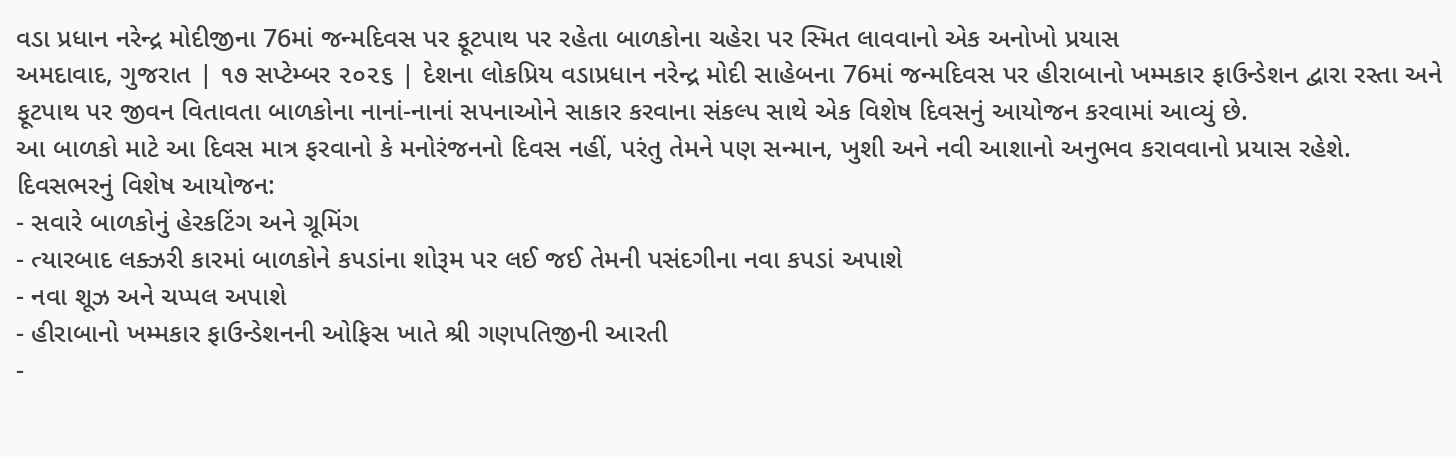વડા પ્રધાન નરેન્દ્ર મોદીજીના 76માં જન્મદિવસ પર ફૂટપાથ પર રહેતા બાળકોના ચહેરા પર સ્મિત લાવવાનો એક અનોખો પ્રયાસ
અમદાવાદ, ગુજરાત | ૧૭ સપ્ટેમ્બર ૨૦૨૬ | દેશના લોકપ્રિય વડાપ્રધાન નરેન્દ્ર મોદી સાહેબના 76માં જન્મદિવસ પર હીરાબાનો ખમ્મકાર ફાઉન્ડેશન દ્વારા રસ્તા અને ફૂટપાથ પર જીવન વિતાવતા બાળકોના નાનાં-નાનાં સપનાઓને સાકાર કરવાના સંકલ્પ સાથે એક વિશેષ દિવસનું આયોજન કરવામાં આવ્યું છે.
આ બાળકો માટે આ દિવસ માત્ર ફરવાનો કે મનોરંજનનો દિવસ નહીં, પરંતુ તેમને પણ સન્માન, ખુશી અને નવી આશાનો અનુભવ કરાવવાનો પ્રયાસ રહેશે.
દિવસભરનું વિશેષ આયોજન:
- સવારે બાળકોનું હેરકટિંગ અને ગ્રૂમિંગ
- ત્યારબાદ લક્ઝરી કારમાં બાળકોને કપડાંના શોરૂમ પર લઈ જઈ તેમની પસંદગીના નવા કપડાં અપાશે
- નવા શૂઝ અને ચપ્પલ અપાશે
- હીરાબાનો ખમ્મકાર ફાઉન્ડેશનની ઓફિસ ખાતે શ્રી ગણપતિજીની આરતી
-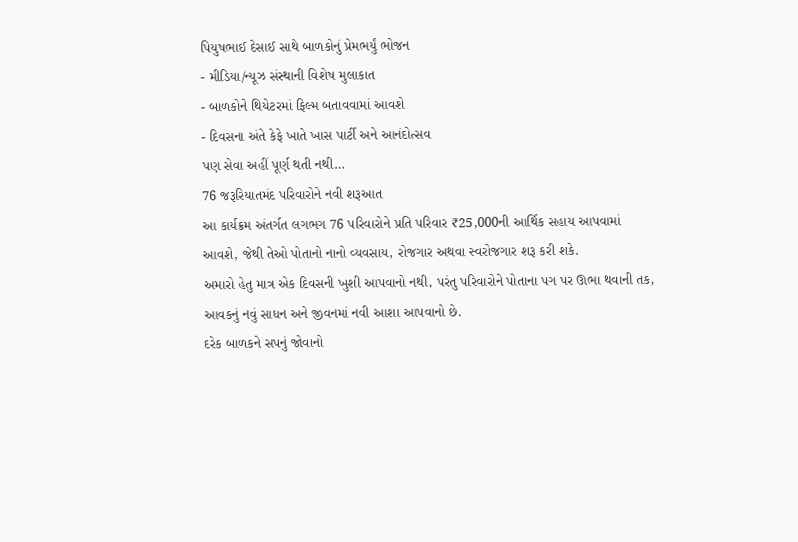પિયુષભાઈ દેસાઈ સાથે બાળકોનું પ્રેમભર્યું ભોજન
- મીડિયા/ન્યૂઝ સંસ્થાની વિશેષ મુલાકાત
- બાળકોને થિયેટરમાં ફિલ્મ બતાવવામાં આવશે
- દિવસના અંતે કેફે ખાતે ખાસ પાર્ટી અને આનંદોત્સવ
પણ સેવા અહીં પૂર્ણ થતી નથી…
76 જરૂરિયાતમંદ પરિવારોને નવી શરૂઆત
આ કાર્યક્રમ અંતર્ગત લગભગ 76 પરિવારોને પ્રતિ પરિવાર ₹25,000ની આર્થિક સહાય આપવામાં આવશે, જેથી તેઓ પોતાનો નાનો વ્યવસાય, રોજગાર અથવા સ્વરોજગાર શરૂ કરી શકે.
અમારો હેતુ માત્ર એક દિવસની ખુશી આપવાનો નથી, પરંતુ પરિવારોને પોતાના પગ પર ઊભા થવાની તક, આવકનું નવું સાધન અને જીવનમાં નવી આશા આપવાનો છે.
દરેક બાળકને સપનું જોવાનો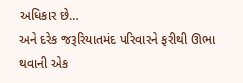અધિકાર છે…
અને દરેક જરૂરિયાતમંદ પરિવારને ફરીથી ઊભા થવાની એક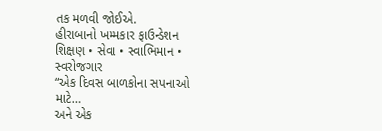તક મળવી જોઈએ.
હીરાબાનો ખમ્મકાર ફાઉન્ડેશન
શિક્ષણ • સેવા • સ્વાભિમાન • સ્વરોજગાર
“એક દિવસ બાળકોના સપનાઓ માટે…
અને એક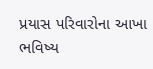પ્રયાસ પરિવારોના આખા ભવિષ્ય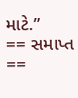માટે.”
== સમાપ્ત ==